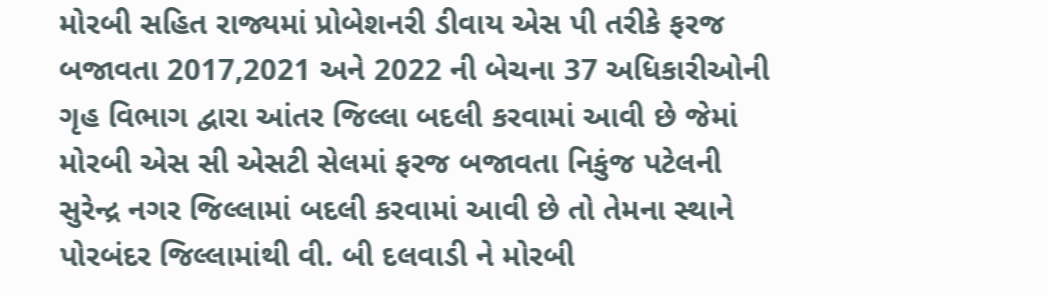મોરબી સહિત રાજ્યમાં પ્રોબેશનરી ડીવાય એસ પી તરીકે ફરજ બજાવતા 2017,2021 અને 2022 ની બેચના 37 અધિકારીઓની ગૃહ વિભાગ દ્વારા આંતર જિલ્લા બદલી કરવામાં આવી છે જેમાં મોરબી એસ સી એસટી સેલમાં ફરજ બજાવતા નિકુંજ પટેલની સુરેન્દ્ર નગર જિલ્લામાં બદલી કરવામાં આવી છે તો તેમના સ્થાને પોરબંદર જિલ્લામાંથી વી. બી દલવાડી ને મોરબી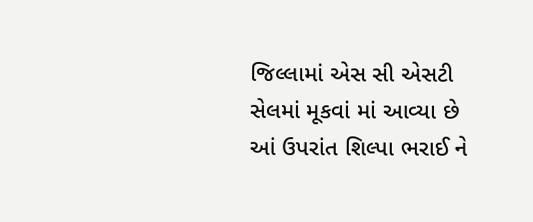જિલ્લામાં એસ સી એસટી સેલમાં મૂકવાં માં આવ્યા છે આં ઉપરાંત શિલ્પા ભરાઈ ને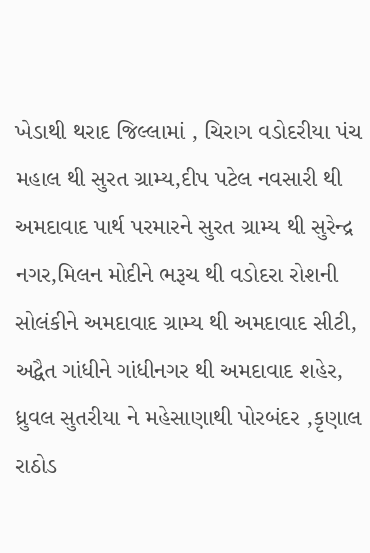ખેડાથી થરાદ જિલ્લામાં , ચિરાગ વડોદરીયા પંચ મહાલ થી સુરત ગ્રામ્ય,દીપ પટેલ નવસારી થી અમદાવાદ પાર્થ પરમારને સુરત ગ્રામ્ય થી સુરેન્દ્ર નગર,મિલન મોદીને ભરૂચ થી વડોદરા રોશની સોલંકીને અમદાવાદ ગ્રામ્ય થી અમદાવાદ સીટી, અદ્વૈત ગાંધીને ગાંધીનગર થી અમદાવાદ શહેર, ધ્રુવલ સુતરીયા ને મહેસાણાથી પોરબંદર ,કૃણાલ રાઠોડ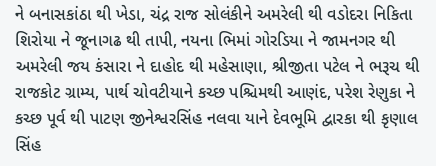ને બનાસકાંઠા થી ખેડા, ચંદ્ર રાજ સોલંકીને અમરેલી થી વડોદરા નિકિતા શિરોયા ને જૂનાગઢ થી તાપી, નયના ભિમાં ગોરડિયા ને જામનગર થી અમરેલી જય કંસારા ને દાહોદ થી મહેસાણા, શ્રીજીતા પટેલ ને ભરૂચ થી રાજકોટ ગ્રામ્ય, પાર્થ ચોવટીયાને કચ્છ પશ્ચિમથી આણંદ, પરેશ રેણુકા ને કચ્છ પૂર્વ થી પાટણ જીનેશ્વરસિંહ નલવા યાને દેવભૂમિ દ્વારકા થી કૃણાલ સિંહ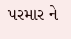પરમાર ને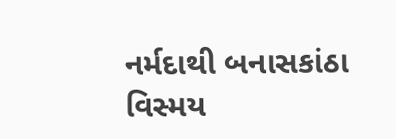નર્મદાથી બનાસકાંઠા વિસ્મય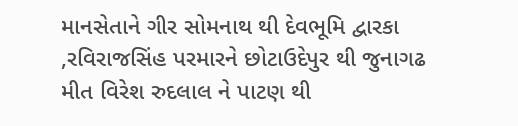માનસેતાને ગીર સોમનાથ થી દેવભૂમિ દ્વારકા ,રવિરાજસિંહ પરમારને છોટાઉદેપુર થી જુનાગઢ મીત વિરેશ રુદલાલ ને પાટણ થી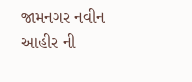જામનગર નવીન આહીર ની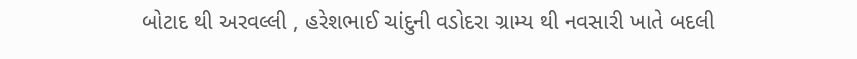બોટાદ થી અરવલ્લી , હરેશભાઈ ચાંદુની વડોદરા ગ્રામ્ય થી નવસારી ખાતે બદલી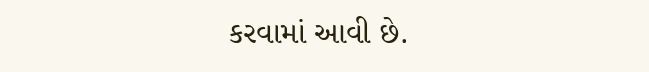કરવામાં આવી છે.